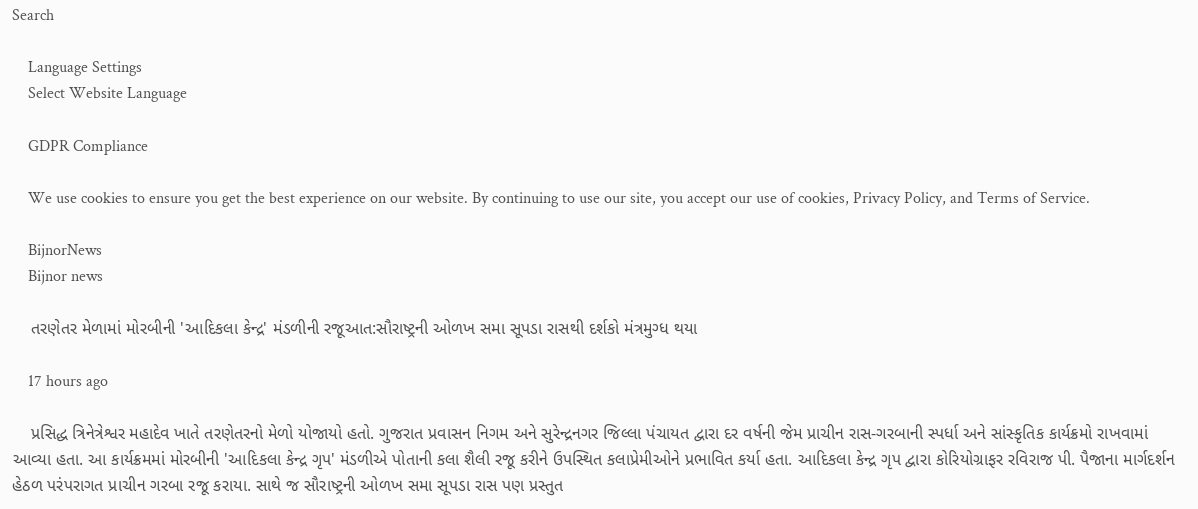Search

    Language Settings
    Select Website Language

    GDPR Compliance

    We use cookies to ensure you get the best experience on our website. By continuing to use our site, you accept our use of cookies, Privacy Policy, and Terms of Service.

    BijnorNews
    Bijnor news

    તરણેતર મેળામાં મોરબીની 'આદિકલા કેન્દ્ર' મંડળીની રજૂઆત:સૌરાષ્ટ્રની ઓળખ સમા સૂપડા રાસથી દર્શકો મંત્રમુગ્ધ થયા

    17 hours ago

    પ્રસિદ્ધ ત્રિનેત્રેશ્વર મહાદેવ ખાતે તરણેતરનો મેળો યોજાયો હતો. ગુજરાત પ્રવાસન નિગમ અને સુરેન્દ્રનગર જિલ્લા પંચાયત દ્વારા દર વર્ષની જેમ પ્રાચીન રાસ-ગરબાની સ્પર્ધા અને સાંસ્કૃતિક કાર્યક્રમો રાખવામાં આવ્યા હતા. આ કાર્યક્રમમાં મોરબીની 'આદિકલા કેન્દ્ર ગૃપ' મંડળીએ પોતાની કલા શૈલી રજૂ કરીને ઉપસ્થિત કલાપ્રેમીઓને પ્રભાવિત કર્યા હતા. આદિકલા કેન્દ્ર ગૃપ દ્વારા કોરિયોગ્રાફર રવિરાજ પી. પૈજાના માર્ગદર્શન હેઠળ પરંપરાગત પ્રાચીન ગરબા રજૂ કરાયા. સાથે જ સૌરાષ્ટ્રની ઓળખ સમા સૂપડા રાસ પણ પ્રસ્તુત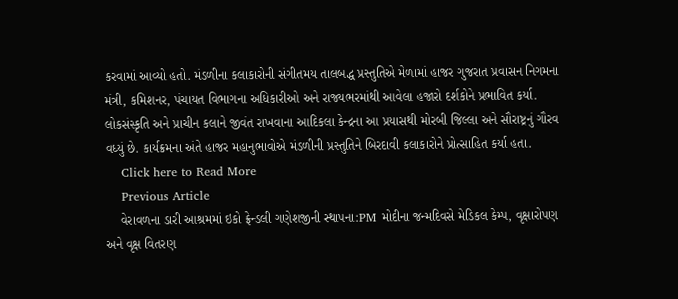કરવામાં આવ્યો હતો. મંડળીના કલાકારોની સંગીતમય તાલબદ્ધ પ્રસ્તુતિએ મેળામાં હાજર ગુજરાત પ્રવાસન નિગમના મંત્રી, કમિશનર, પંચાયત વિભાગના અધિકારીઓ અને રાજ્યભરમાંથી આવેલા હજારો દર્શકોને પ્રભાવિત કર્યા. લોકસંસ્કૃતિ અને પ્રાચીન કલાને જીવંત રાખવાના આદિકલા કેન્દ્રના આ પ્રયાસથી મોરબી જિલ્લા અને સૌરાષ્ટ્રનું ગૌરવ વધ્યું છે. કાર્યક્રમના અંતે હાજર મહાનુભાવોએ મંડળીની પ્રસ્તુતિને બિરદાવી કલાકારોને પ્રોત્સાહિત કર્યા હતા.
    Click here to Read More
    Previous Article
    વેરાવળના ડારી આશ્રમમાં ઇકો ફ્રેન્ડલી ગણેશજીની સ્થાપના:PM મોદીના જન્મદિવસે મેડિકલ કેમ્પ, વૃક્ષારોપણ અને વૃક્ષ વિતરણ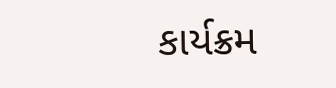કાર્યક્રમ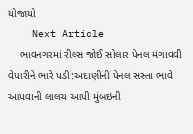યોજાયો
    Next Article
    ભાવનગરમાં રીલ્સ જોઈ સોલાર પેનલ મંગાવવી વેપારીને ભારે પડી:અદાણીની પેનલ સસ્તા ભાવે આપવાની લાલચ આપી મુંબઇની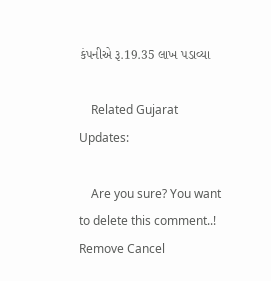કંપનીએ રૂ.19.35 લાખ પડાવ્યા

    Related Gujarat Updates:

    Are you sure? You want to delete this comment..! Remove Cancel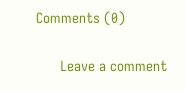Comments (0)

      Leave a comment